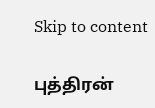Skip to content

புத்திரன்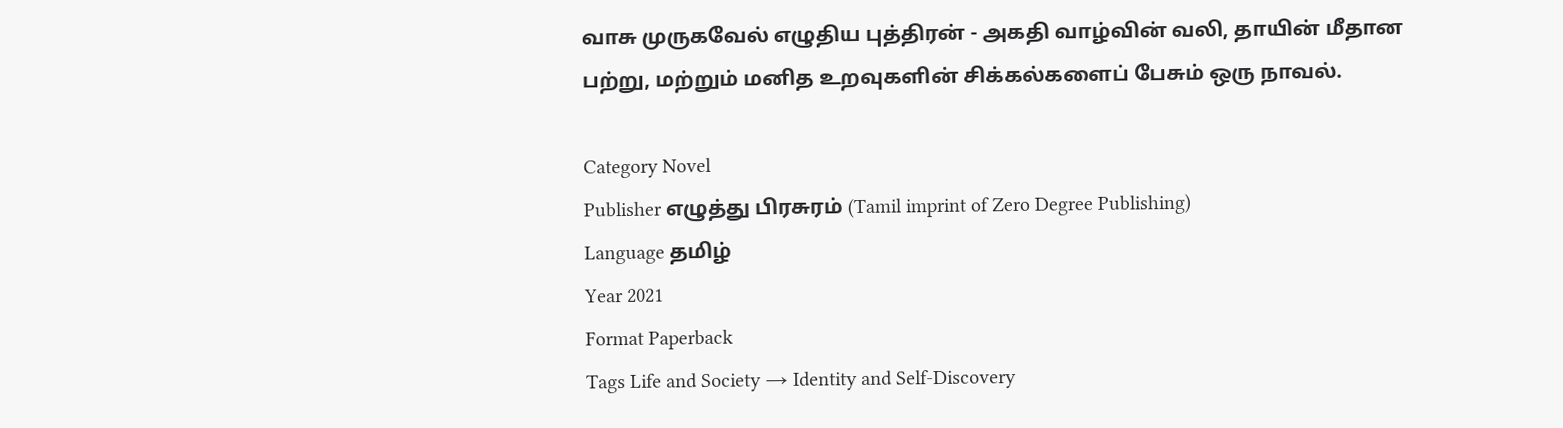வாசு முருகவேல் எழுதிய புத்திரன் - அகதி வாழ்வின் வலி, தாயின் மீதான பற்று, மற்றும் மனித உறவுகளின் சிக்கல்களைப் பேசும் ஒரு நாவல்.

Category Novel
Publisher எழுத்து பிரசுரம் (Tamil imprint of Zero Degree Publishing)
Language தமிழ்
Year 2021
Format Paperback
Tags Life and Society → Identity and Self-Discovery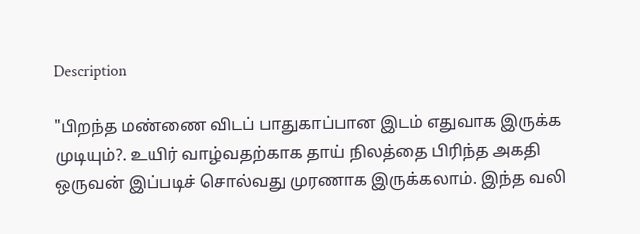Description

"பிறந்த மண்ணை விடப் பாதுகாப்பான இடம் எதுவாக இருக்க முடியும்?. உயிர் வாழ்வதற்காக தாய் நிலத்தை பிரிந்த அகதி ஒருவன் இப்படிச் சொல்வது முரணாக இருக்கலாம். இந்த வலி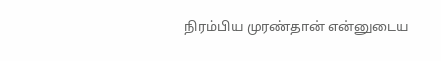நிரம்பிய முரண்தான் என்னுடைய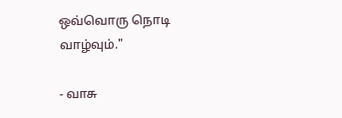ஒவ்வொரு நொடி வாழ்வும்."

- வாசு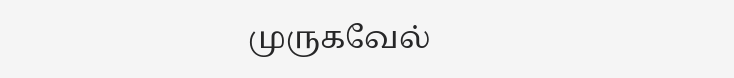முருகவேல்